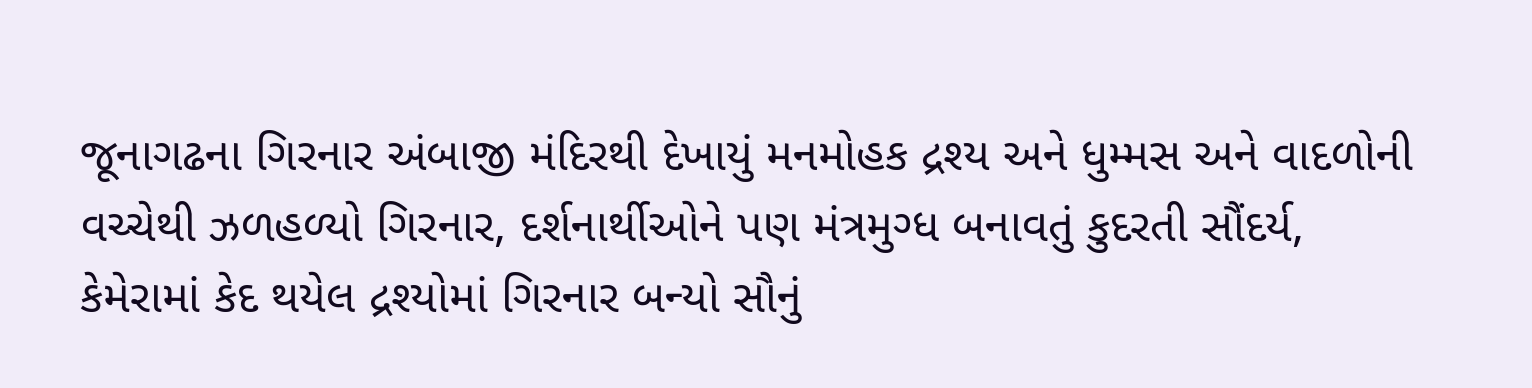જૂનાગઢના ગિરનાર અંબાજી મંદિરથી દેખાયું મનમોહક દ્રશ્ય અને ધુમ્મસ અને વાદળોની વચ્ચેથી ઝળહળ્યો ગિરનાર, દર્શનાર્થીઓને પણ મંત્રમુગ્ધ બનાવતું કુદરતી સૌંદર્ય, કેમેરામાં કેદ થયેલ દ્રશ્યોમાં ગિરનાર બન્યો સૌનું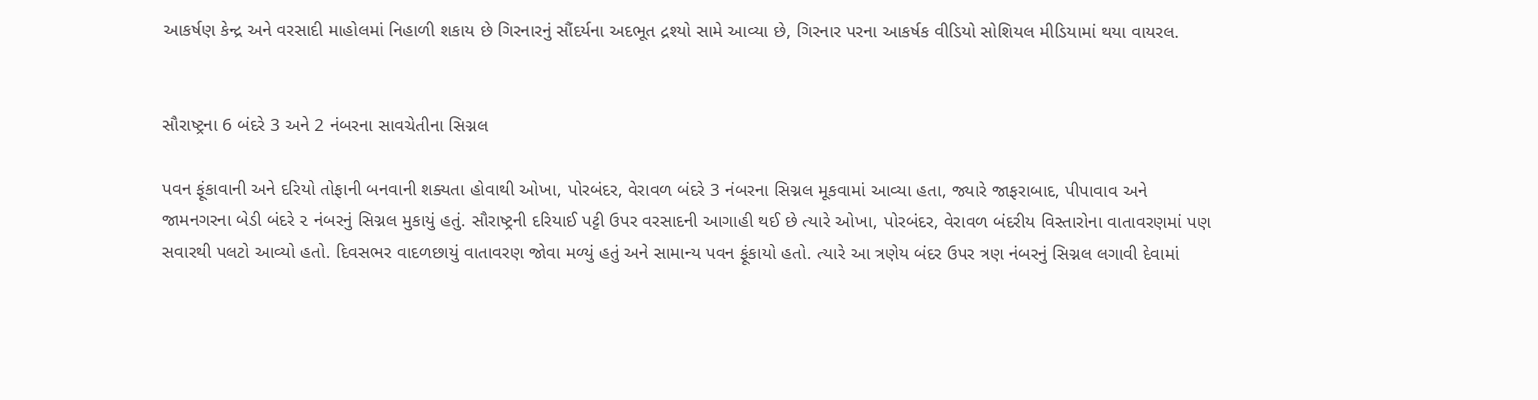આકર્ષણ કેન્દ્ર અને વરસાદી માહોલમાં નિહાળી શકાય છે ગિરનારનું સૌંદર્યના અદભૂત દ્રશ્યો સામે આવ્યા છે, ગિરનાર પરના આકર્ષક વીડિયો સોશિયલ મીડિયામાં થયા વાયરલ.


સૌરાષ્ટ્રના 6 બંદરે 3 અને 2 નંબરના સાવચેતીના સિગ્નલ

પવન ફૂંકાવાની અને દરિયો તોફાની બનવાની શક્યતા હોવાથી ઓખા, પોરબંદર, વેરાવળ બંદરે 3 નંબરના સિગ્નલ મૂકવામાં આવ્યા હતા, જ્યારે જાફરાબાદ, પીપાવાવ અને જામનગરના બેડી બંદરે ૨ નંબરનું સિગ્નલ મુકાયું હતું. સૌરાષ્ટ્રની દરિયાઈ પટ્ટી ઉપર વરસાદની આગાહી થઈ છે ત્યારે ઓખા, પોરબંદર, વેરાવળ બંદરીય વિસ્તારોના વાતાવરણમાં પણ સવારથી પલટો આવ્યો હતો. દિવસભર વાદળછાયું વાતાવરણ જોવા મળ્યું હતું અને સામાન્ય પવન ફૂંકાયો હતો. ત્યારે આ ત્રણેય બંદર ઉપર ત્રણ નંબરનું સિગ્નલ લગાવી દેવામાં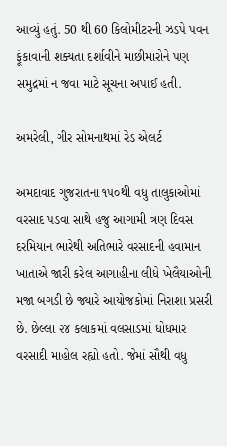આવ્યું હતું. 50 થી 60 કિલોમીટરની ઝડપે પવન ફૂંકાવાની શક્યતા દર્શાવીને માછીમારોને પણ સમુદ્રમાં ન જવા માટે સૂચના અપાઈ હતી.

અમરેલી, ગીર સોમનાથમાં રેડ એલર્ટ

અમદાવાદ ગુજરાતના ૧૫૦થી વધુ તાલુકાઓમાં વરસાદ પડવા સાથે હજુ આગામી ત્રણ દિવસ દરમિયાન ભારેથી અતિભારે વરસાદની હવામાન ખાતાએ જારી કરેલ આગાહીના લીધે ખેલૈયાઓની મજા બગડી છે જ્યારે આયોજકોમાં નિરાશા પ્રસરી છે. છેલ્લા ૨૪ કલાકમાં વલસાડમાં ધોધમાર વરસાદી માહોલ રહ્યો હતો. જેમાં સૌથી વધુ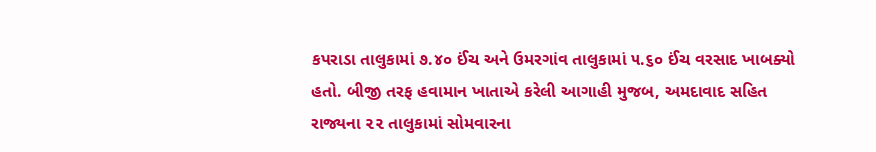કપરાડા તાલુકામાં ૭.૪૦ ઈંચ અને ઉમરગાંવ તાલુકામાં ૫.૬૦ ઈંચ વરસાદ ખાબક્યો હતો. બીજી તરફ હવામાન ખાતાએ કરેલી આગાહી મુજબ, અમદાવાદ સહિત રાજ્યના ૨૨ તાલુકામાં સોમવારના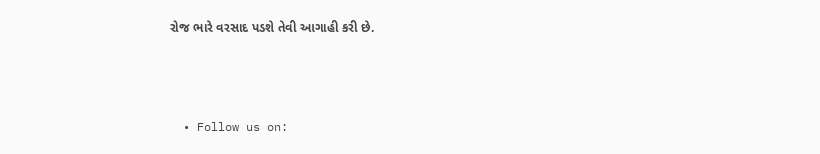રોજ ભારે વરસાદ પડશે તેવી આગાહી કરી છે.



  • Follow us on: